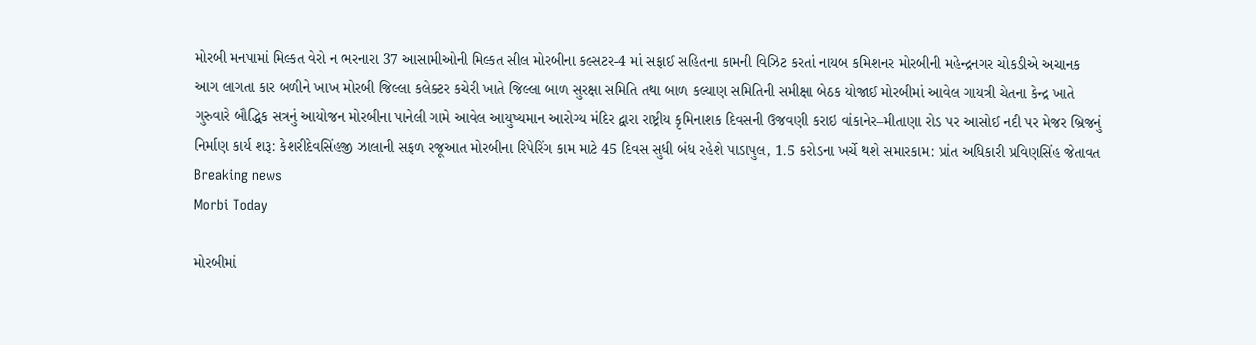મોરબી મનપામાં મિલ્કત વેરો ન ભરનારા 37 આસામીઓની મિલ્કત સીલ મોરબીના કલ્સટર-4 માં સફાઈ સહિતના કામની વિઝિટ કરતાં નાયબ કમિશનર મોરબીની મહેન્દ્રનગર ચોકડીએ અચાનક આગ લાગતા કાર બળીને ખાખ મોરબી જિલ્લા કલેક્ટર કચેરી ખાતે જિલ્લા બાળ સુરક્ષા સમિતિ તથા બાળ કલ્યાણ સમિતિની સમીક્ષા બેઠક યોજાઈ મોરબીમાં આવેલ ગાયત્રી ચેતના કેન્દ્ર ખાતે ગુરુવારે બૌદ્ધિક સત્રનું આયોજન મોરબીના પાનેલી ગામે આવેલ આયુષ્યમાન આરોગ્ય મંદિર દ્વારા રાષ્ટ્રીય કૃમિનાશક દિવસની ઉજવણી કરાઇ વાંકાનેર–મીતાણા રોડ પર આસોઈ નદી પર મેજર બ્રિજનું નિર્માણ કાર્ય શરૂ: કેશરીદેવસિંહજી ઝાલાની સફળ રજૂઆત મોરબીના રિપેરિંગ કામ માટે 45 દિવસ સુધી બંધ રહેશે પાડાપુલ, 1.5 કરોડના ખર્ચે થશે સમારકામ: પ્રાંત અધિકારી પ્રવિણસિંહ જેતાવત
Breaking news
Morbi Today

મોરબીમાં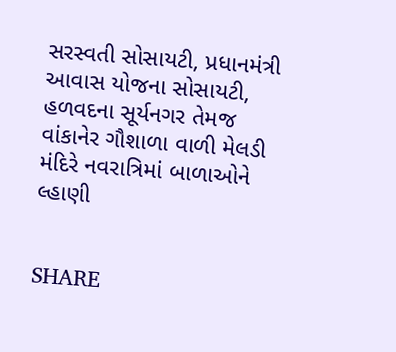સરસ્વતી સોસાયટી, પ્રધાનમંત્રી આવાસ યોજના સોસાયટી, હળવદના સૂર્યનગર તેમજ વાંકાનેર ગૌશાળા વાળી મેલડી મંદિરે નવરાત્રિમાં બાળાઓને લ્હાણી


SHARE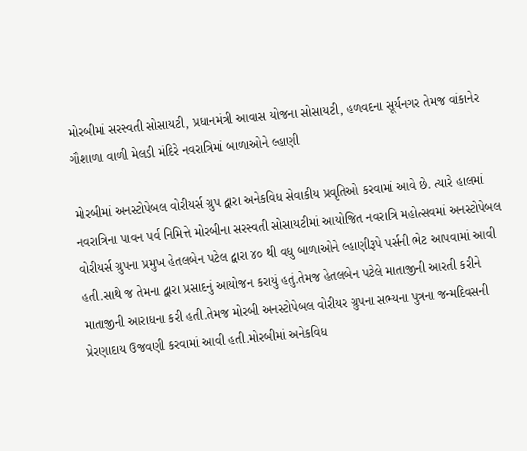મોરબીમાં સરસ્વતી સોસાયટી, પ્રધાનમંત્રી આવાસ યોજના સોસાયટી, હળવદના સૂર્યનગર તેમજ વાંકાનેર ગૌશાળા વાળી મેલડી મંદિરે નવરાત્રિમાં બાળાઓને લ્હાણી

મોરબીમાં અનસ્ટોપેબલ વોરીયર્સ ગ્રુપ દ્વારા અનેકવિધ સેવાકીય પ્રવૃતિઓ કરવામાં આવે છે. ત્યારે હાલમાં નવરાત્રિના પાવન પર્વ નિમિત્તે મોરબીના સરસ્વતી સોસાયટીમાં આયોજિત નવરાત્રિ મહોત્સવમાં અનસ્ટોપેબલ વોરીયર્સ ગ્રુપના પ્રમુખ હેતલબેન પટેલ દ્વારા ૪૦ થી વધુ બાળાઓને લ્હાણીરૂપે પર્સની ભેટ આપવામાં આવી હતી.સાથે જ તેમના દ્વારા પ્રસાદનું આયોજન કરાયું હતું.તેમજ હેતલબેન પટેલે માતાજીની આરતી કરીને માતાજીની આરાધના કરી હતી.તેમજ મોરબી અનસ્ટોપેબલ વોરીયર ગ્રુપના સભ્યના પુત્રના જન્મદિવસની પ્રેરણાદાય ઉજવણી કરવામાં આવી હતી.મોરબીમાં અનેકવિધ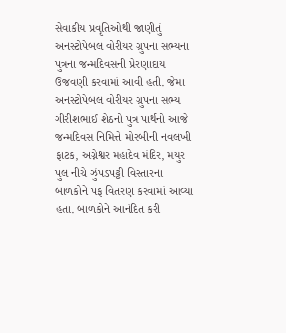સેવાકીય પ્રવૃતિઓથી જાણીતું અનસ્ટોપેબલ વોરીયર ગ્રુપના સભ્યના પુત્રના જન્મદિવસની પ્રેરણાદાય ઉજવણી કરવામાં આવી હતી. જેમા અનસ્ટોપેબલ વોરીયર ગ્રુપના સભ્ય ગીરીશભાઈ શેઠનો પુત્ર પાર્થનો આજે જન્મદિવસ નિમિત્તે મોરબીની નવલખી ફાટક, અગ્નેશ્વર મહાદેવ મંદિર, મયુર પુલ નીચે ઝુંપડપટ્ટી વિસ્તારના બાળકોને પફ વિતરણ કરવામાં આવ્યા હતા. બાળકોને આનંદિત કરી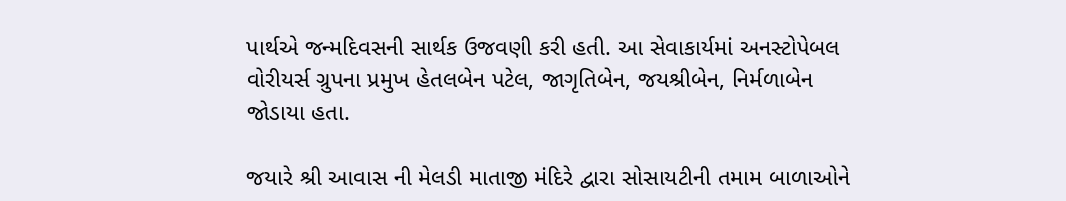પાર્થએ જન્મદિવસની સાર્થક ઉજવણી કરી હતી. આ સેવાકાર્યમાં અનસ્ટોપેબલ વોરીયર્સ ગ્રુપના પ્રમુખ હેતલબેન પટેલ, જાગૃતિબેન, જયશ્રીબેન, નિર્મળાબેન જોડાયા હતા.

જયારે શ્રી આવાસ ની મેલડી માતાજી મંદિરે દ્વારા સોસાયટીની તમામ બાળાઓને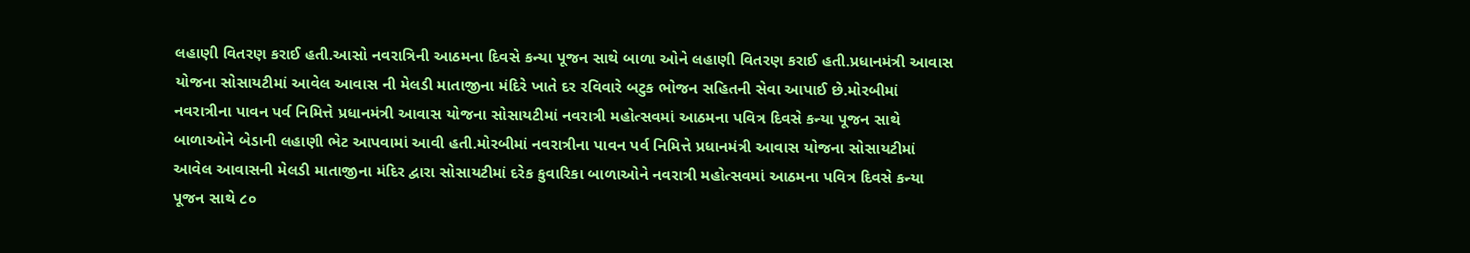લહાણી વિતરણ કરાઈ હતી.આસો નવરાત્રિની આઠમના દિવસે કન્યા પૂજન સાથે બાળા ઓને લહાણી વિતરણ કરાઈ હતી.પ્રધાનમંત્રી આવાસ યોજના સોસાયટીમાં આવેલ આવાસ ની મેલડી માતાજીના મંદિરે ખાતે દર રવિવારે બટુક ભોજન સહિતની સેવા આપાઈ છે.મોરબીમાં નવરાત્રીના પાવન પર્વ નિમિત્તે પ્રધાનમંત્રી આવાસ યોજના સોસાયટીમાં નવરાત્રી મહોત્સવમાં આઠમના પવિત્ર દિવસે કન્યા પૂજન સાથે બાળાઓને બેડાની લહાણી ભેટ આપવામાં આવી હતી.મોરબીમાં નવરાત્રીના પાવન પર્વ નિમિત્તે પ્રધાનમંત્રી આવાસ યોજના સોસાયટીમાં આવેલ આવાસની મેલડી માતાજીના મંદિર દ્વારા સોસાયટીમાં દરેક કુવારિકા બાળાઓને નવરાત્રી મહોત્સવમાં આઠમના પવિત્ર દિવસે કન્યા પૂજન સાથે ૮૦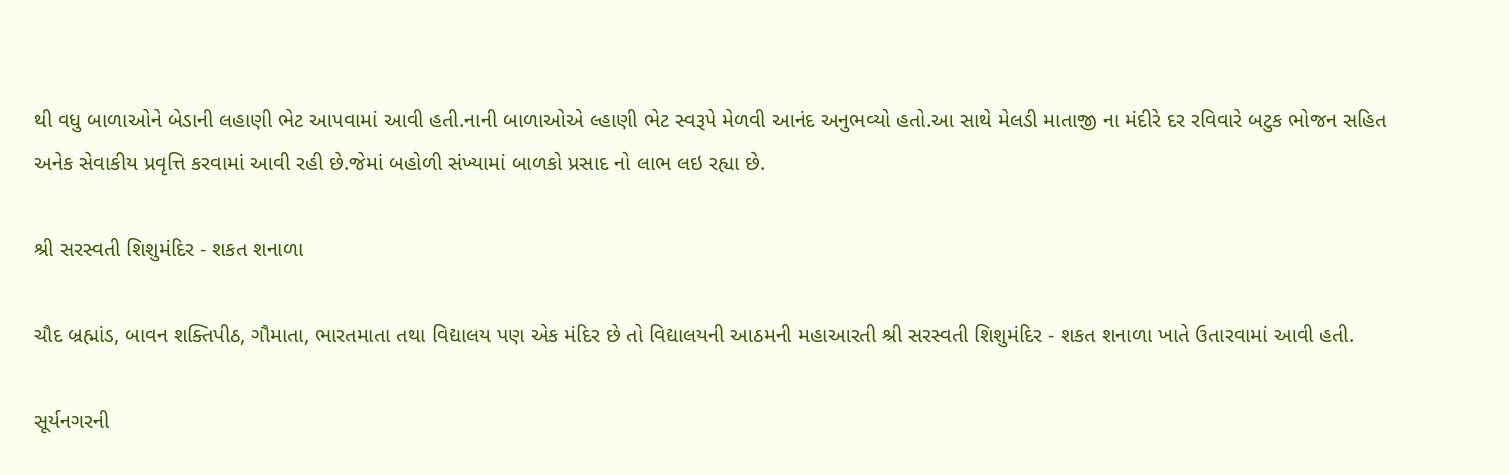થી વધુ બાળાઓને બેડાની લહાણી ભેટ આપવામાં આવી હતી.નાની બાળાઓએ લ્હાણી ભેટ સ્વરૂપે મેળવી આનંદ અનુભવ્યો હતો.આ સાથે મેલડી માતાજી ના મંદીરે દર રવિવારે બટુક ભોજન સહિત અનેક સેવાકીય પ્રવૃત્તિ કરવામાં આવી રહી છે.જેમાં બહોળી સંખ્યામાં બાળકો પ્રસાદ નો લાભ લઇ રહ્યા છે.

શ્રી સરસ્વતી શિશુમંદિર - શકત શનાળા

ચૌદ બ્રહ્માંડ, બાવન શક્તિપીઠ, ગૌમાતા, ભારતમાતા તથા વિદ્યાલય પણ એક મંદિર છે તો વિદ્યાલયની આઠમની મહાઆરતી શ્રી સરસ્વતી શિશુમંદિર - શકત શનાળા ખાતે ઉતારવામાં આવી હતી.

સૂર્યનગરની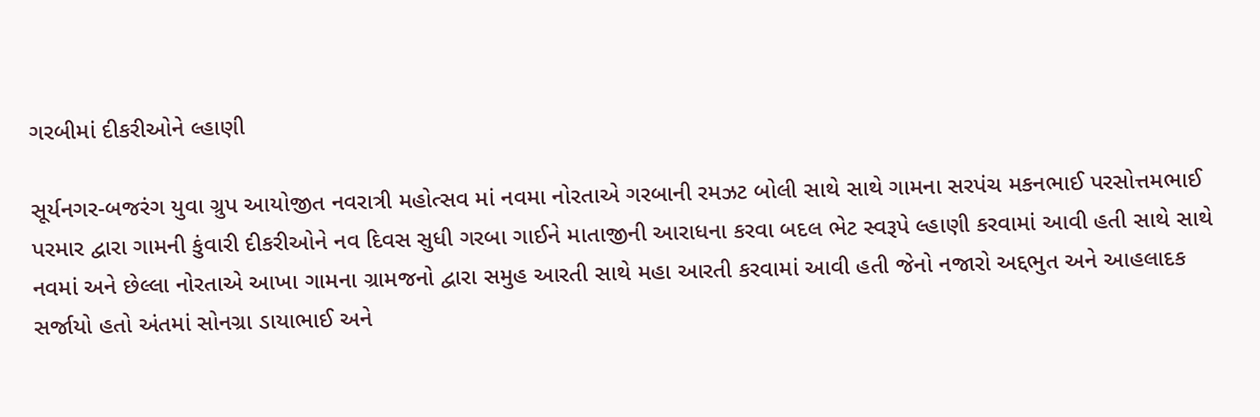ગરબીમાં દીકરીઓને લ્હાણી

સૂર્યનગર-બજરંગ યુવા ગ્રુપ આયોજીત નવરાત્રી મહોત્સવ માં નવમા નોરતાએ ગરબાની રમઝટ બોલી સાથે સાથે ગામના સરપંચ મકનભાઈ પરસોત્તમભાઈ પરમાર દ્વારા ગામની કુંવારી દીકરીઓને નવ દિવસ સુધી ગરબા ગાઈને માતાજીની આરાધના કરવા બદલ ભેટ સ્વરૂપે લ્હાણી કરવામાં આવી હતી સાથે સાથે નવમાં અને છેલ્લા નોરતાએ આખા ગામના ગ્રામજનો દ્વારા સમુહ આરતી સાથે મહા આરતી કરવામાં આવી હતી જેનો નજારો અદ્દભુત અને આહલાદક સર્જાયો હતો અંતમાં સોનગ્રા ડાયાભાઈ અને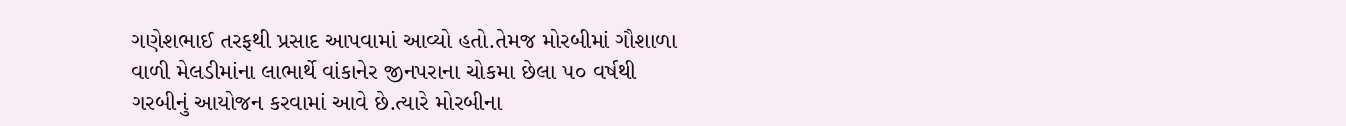ગણેશભાઈ તરફથી પ્રસાદ આપવામાં આવ્યો હતો.તેમજ મોરબીમાં ગૌશાળા વાળી મેલડીમાંના લાભાર્થે વાંકાનેર જીનપરાના ચોકમા છેલા ૫૦ વર્ષથી ગરબીનું આયોજન કરવામાં આવે છે.ત્યારે મોરબીના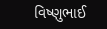વિષ્ણુભાઈ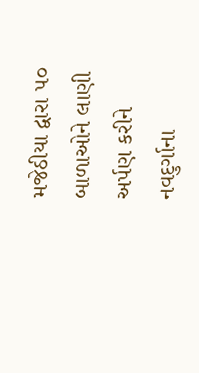મજેઠીયા દ્વારા ૫૦ બાળાઓને લાણી અર્પણ કરીને નવદુર્ગાના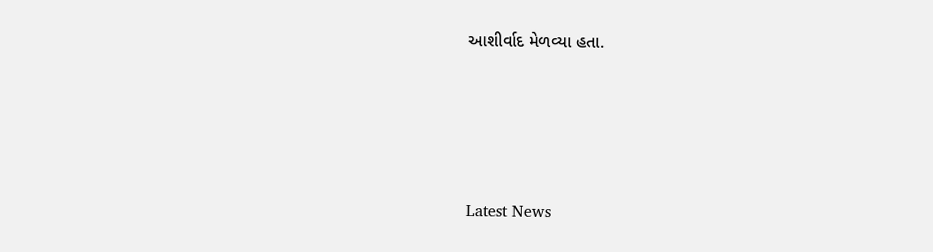આશીર્વાદ મેળવ્યા હતા.






Latest News